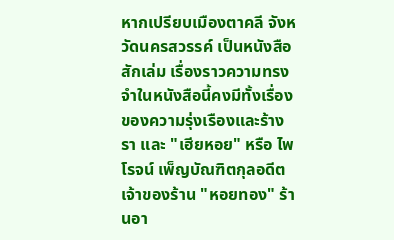หากเปรียบเมืองตาคลี จังหวัดนครสวรรค์ เป็นหนังสือสักเล่ม เรื่องราวความทรงจำในหนังสือนี้คงมีทั้งเรื่องของความรุ่งเรืองและร้างรา และ "เฮียหอย" หรือ ไพโรจน์ เพ็ญบัณฑิตกุลอดีตเจ้าของร้าน "หอยทอง" ร้านอา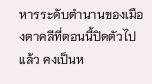หารระดับตำนานของเมืองตาคลีที่ตอนนี้ปิดตัวไปแล้ว คงเป็นห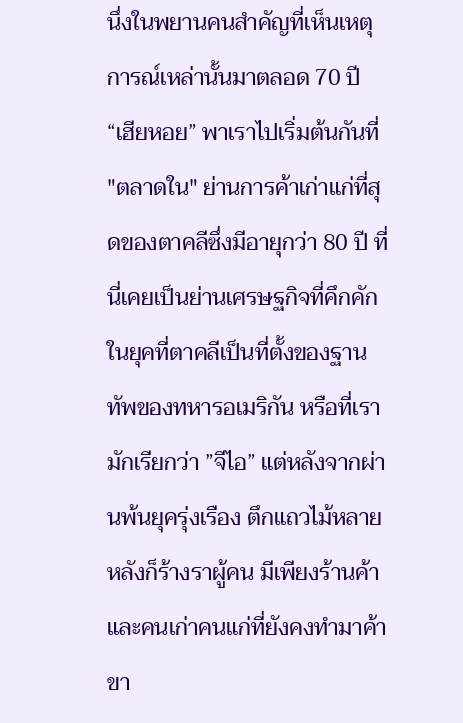นึ่งในพยานคนสำคัญที่เห็นเหตุการณ์เหล่านั้นมาตลอด 70 ปี
“เฮียหอย” พาเราไปเริ่มต้นกันที่ "ตลาดใน" ย่านการค้าเก่าแก่ที่สุดของตาคลีซึ่งมีอายุกว่า 80 ปี ที่นี่เคยเป็นย่านเศรษฐกิจที่คึกคักในยุคที่ตาคลีเป็นที่ตั้งของฐานทัพของทหารอเมริกัน หรือที่เรามักเรียกว่า ”จีไอ” แต่หลังจากผ่านพ้นยุครุ่งเรือง ตึกแถวไม้หลายหลังก็ร้างราผู้คน มีเพียงร้านค้าและคนเก่าคนแก่ที่ยังคงทำมาค้าขา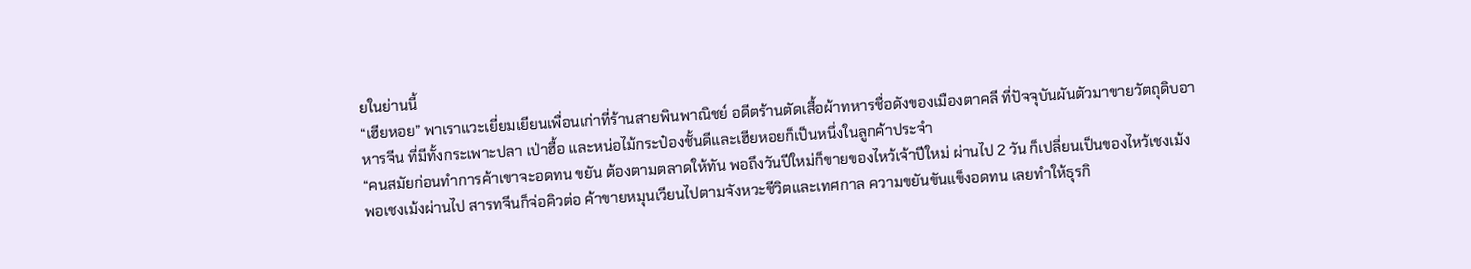ยในย่านนี้
“เฮียหอย” พาเราแวะเยี่ยมเยียนเพื่อนเก่าที่ร้านสายพินพาณิชย์ อดีตร้านตัดเสื้อผ้าทหารชื่อดังของเมืองตาคลี ที่ปัจจุบันผันตัวมาขายวัตถุดิบอาหารจีน ที่มีทั้งกระเพาะปลา เป่าฮื้อ และหน่อไม้กระป๋องชั้นดีและเฮียหอยก็เป็นหนึ่งในลูกค้าประจำ
“คนสมัยก่อนทำการค้าเขาจะอดทน ขยัน ต้องตามตลาดให้ทัน พอถึงวันปีใหม่ก็ขายของไหว้เจ้าปีใหม่ ผ่านไป 2 วัน ก็เปลี่ยนเป็นของไหว้เชงเม้ง พอเชงเม้งผ่านไป สารทจีนก็จ่อคิวต่อ ค้าขายหมุนเวียนไปตามจังหวะชีวิตและเทศกาล ความขยันขันแข็งอดทน เลยทำให้ธุรกิ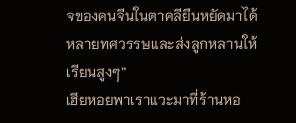จของคนจีนในตาคลียืนหยัดมาได้หลายทศวรรษและส่งลูกหลานให้เรียนสูงๆ”
เฮียหอยพาเราแวะมาที่ร้านหอ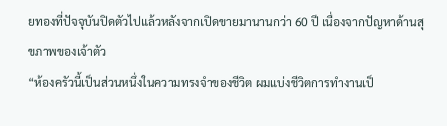ยทองที่ปัจจุบันปิดตัวไปแล้วหลังจากเปิดขายมานานกว่า 60 ปี เนื่องจากปัญหาด้านสุขภาพของเจ้าตัว
“ห้องครัวนี้เป็นส่วนหนึ่งในความทรงจำของชีวิต ผมแบ่งชีวิตการทำงานเป็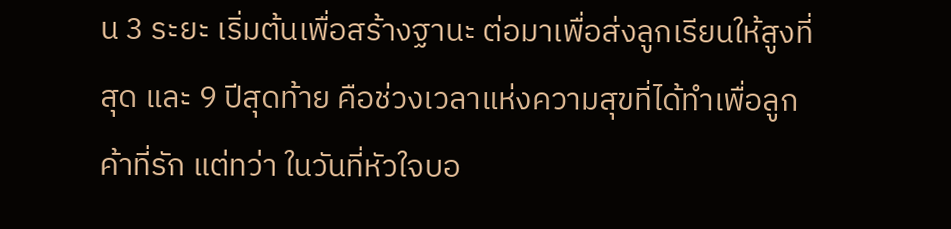น 3 ระยะ เริ่มต้นเพื่อสร้างฐานะ ต่อมาเพื่อส่งลูกเรียนให้สูงที่สุด และ 9 ปีสุดท้าย คือช่วงเวลาแห่งความสุขที่ได้ทำเพื่อลูกค้าที่รัก แต่ทว่า ในวันที่หัวใจบอ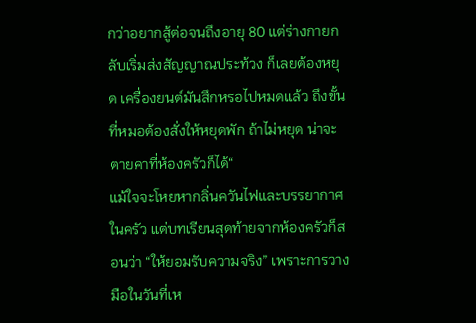กว่าอยากสู้ต่อจนถึงอายุ 80 แต่ร่างกายกลับเริ่มส่งสัญญาณประท้วง ก็เลยต้องหยุด เครื่องยนต์มันสึกหรอไปหมดแล้ว ถึงขั้นที่หมอต้องสั่งให้หยุดพัก ถ้าไม่หยุด น่าจะตายคาที่ห้องครัวก็ได้“
แม้ใจจะโหยหากลิ่นควันไฟและบรรยากาศในครัว แต่บทเรียนสุดท้ายจากห้องครัวก็สอนว่า “ให้ยอมรับความจริง” เพราะการวางมือในวันที่เห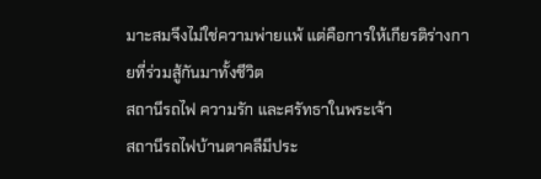มาะสมจึงไม่ใช่ความพ่ายแพ้ แต่คือการให้เกียรติร่างกายที่ร่วมสู้กันมาทั้งชีวิต
สถานีรถไฟ ความรัก และศรัทธาในพระเจ้า
สถานีรถไฟบ้านตาคลีมีประ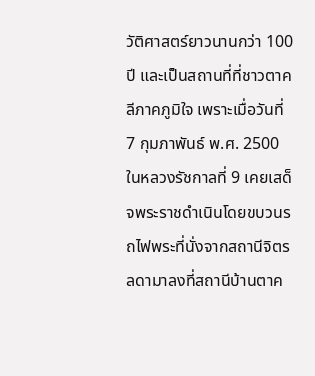วัติศาสตร์ยาวนานกว่า 100 ปี และเป็นสถานที่ที่ชาวตาคลีภาคภูมิใจ เพราะเมื่อวันที่ 7 กุมภาพันธ์ พ.ศ. 2500 ในหลวงรัชกาลที่ 9 เคยเสด็จพระราชดำเนินโดยขบวนรถไฟพระที่นั่งจากสถานีจิตรลดามาลงที่สถานีบ้านตาค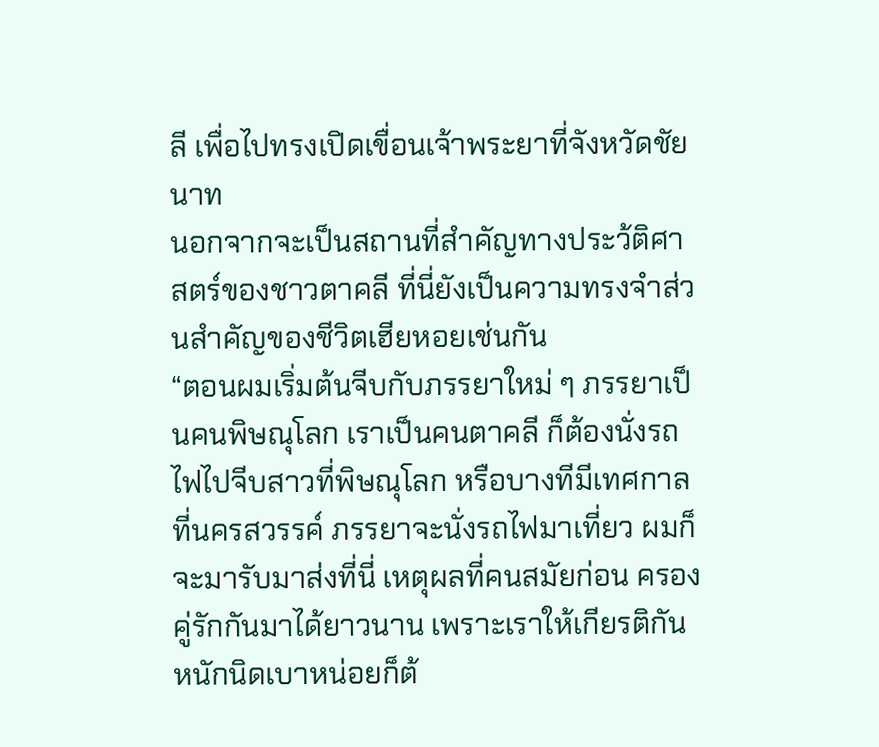ลี เพื่อไปทรงเปิดเขื่อนเจ้าพระยาที่จังหวัดชัยนาท
นอกจากจะเป็นสถานที่สำคัญทางประว้ติศาสตร์ของชาวตาคลี ที่นี่ยังเป็นความทรงจำส่วนสำคัญของชีวิตเฮียหอยเช่นกัน
“ตอนผมเริ่มต้นจีบกับภรรยาใหม่ ๆ ภรรยาเป็นคนพิษณุโลก เราเป็นคนตาคลี ก็ต้องนั่งรถไฟไปจีบสาวที่พิษณุโลก หรือบางทีมีเทศกาลที่นครสวรรค์ ภรรยาจะนั่งรถไฟมาเที่ยว ผมก็จะมารับมาส่งที่นี่ เหตุผลที่คนสมัยก่อน ครองคู่รักกันมาได้ยาวนาน เพราะเราให้เกียรติกัน หนักนิดเบาหน่อยก็ต้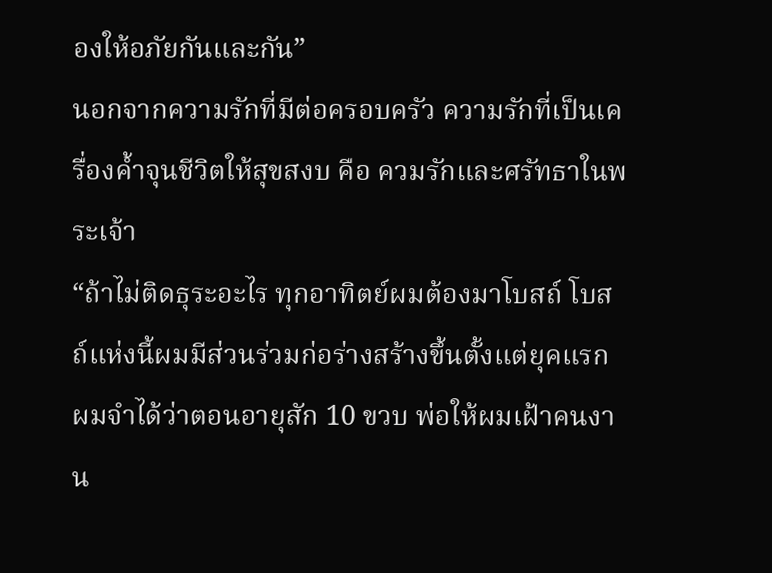องให้อภัยกันและกัน”
นอกจากความรักที่มีต่อครอบครัว ความรักที่เป็นเครื่องค้ำจุนชีวิตให้สุขสงบ คือ ควมรักและศรัทธาในพระเจ้า
“ถ้าไม่ติดธุระอะไร ทุกอาทิตย์ผมต้องมาโบสถ์ โบสถ์แห่งนี้ผมมีส่วนร่วมก่อร่างสร้างขึ้นตั้งแต่ยุคแรก ผมจำได้ว่าตอนอายุสัก 10 ขวบ พ่อให้ผมเฝ้าคนงาน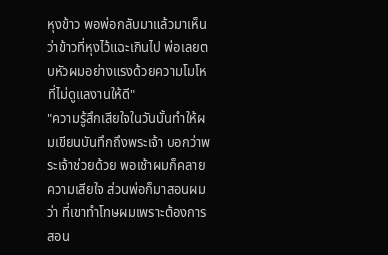หุงข้าว พอพ่อกลับมาแล้วมาเห็นว่าข้าวที่หุงไว้แฉะเกินไป พ่อเลยตบหัวผมอย่างแรงด้วยความโมโหที่ไม่ดูแลงานให้ดี"
"ความรู้สึกเสียใจในวันนั้นทำให้ผมเขียนบันทึกถึงพระเจ้า บอกว่าพระเจ้าช่วยด้วย พอเช้าผมก็คลายความเสียใจ ส่วนพ่อก็มาสอนผมว่า ที่เขาทำโทษผมเพราะต้องการสอน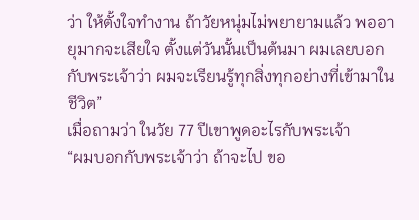ว่า ให้ตั้งใจทำงาน ถ้าวัยหนุ่มไม่พยายามแล้ว พออายุมากจะเสียใจ ตั้งแต่วันนั้นเป็นต้นมา ผมเลยบอกกับพระเจ้าว่า ผมจะเรียนรู้ทุกสิ่งทุกอย่างที่เข้ามาในชีวิต”
เมื่อถามว่า ในวัย 77 ปีเขาพูดอะไรกับพระเจ้า
“ผมบอกกับพระเจ้าว่า ถ้าจะไป ขอ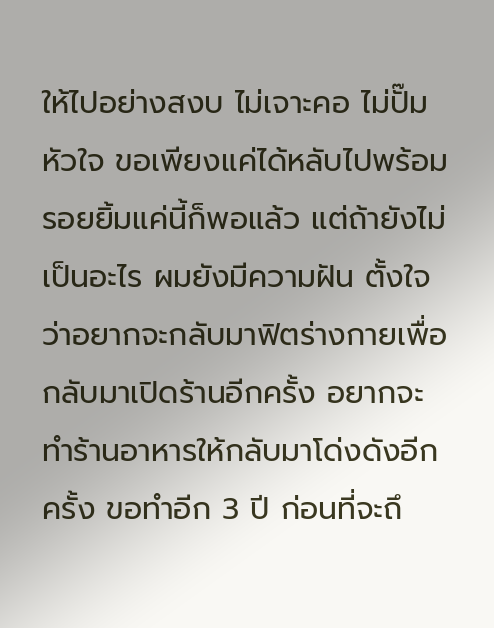ให้ไปอย่างสงบ ไม่เจาะคอ ไม่ปั๊มหัวใจ ขอเพียงแค่ได้หลับไปพร้อมรอยยิ้มแค่นี้ก็พอแล้ว แต่ถ้ายังไม่เป็นอะไร ผมยังมีความฝัน ตั้งใจว่าอยากจะกลับมาฟิตร่างกายเพื่อกลับมาเปิดร้านอีกครั้ง อยากจะทำร้านอาหารให้กลับมาโด่งดังอีกครั้ง ขอทำอีก 3 ปี ก่อนที่จะถึ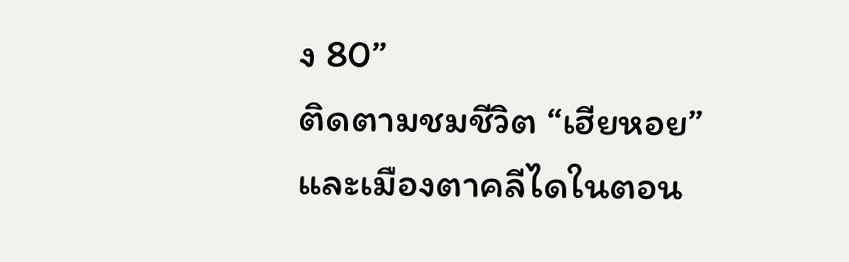ง 80”
ติดตามชมชีวิต “เฮียหอย” และเมืองตาคลีไดในตอน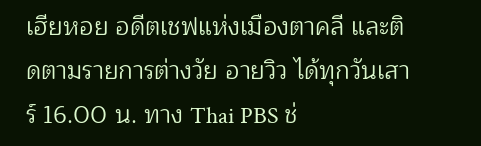เฮียหอย อดีตเชฟแห่งเมืองตาคลี และติดตามรายการต่างวัย อายวิว ได้ทุกวันเสาร์ 16.00 น. ทาง Thai PBS ช่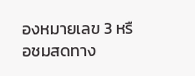องหมายเลข 3 หรือชมสดทาง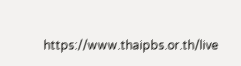https://www.thaipbs.or.th/live